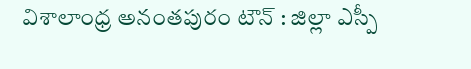విశాలాంధ్ర అనంతపురం టౌన్ : జిల్లా ఎస్పీ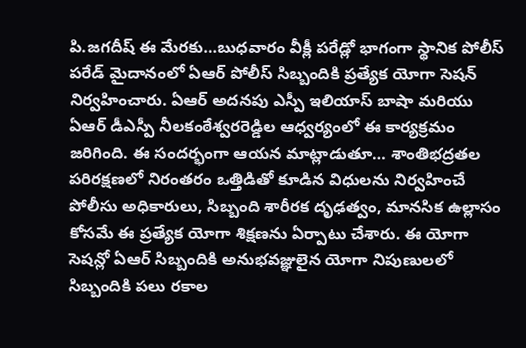పి.జగదీష్ ఈ మేరకు…బుధవారం వీక్లీ పరేడ్లో భాగంగా స్థానిక పోలీస్ పరేడ్ మైదానంలో ఏఆర్ పోలీస్ సిబ్బందికి ప్రత్యేక యోగా సెషన్ నిర్వహించారు. ఏఆర్ అదనపు ఎస్పీ ఇలియాస్ బాషా మరియు ఏఆర్ డీఎస్పీ నీలకంఠేశ్వరరెడ్డిల ఆధ్వర్యంలో ఈ కార్యక్రమం జరిగింది. ఈ సందర్భంగా ఆయన మాట్లాడుతూ… శాంతిభద్రతల పరిరక్షణలో నిరంతరం ఒత్తిడితో కూడిన విధులను నిర్వహించే పోలీసు అధికారులు, సిబ్బంది శారీరక దృఢత్వం, మానసిక ఉల్లాసం కోసమే ఈ ప్రత్యేక యోగా శిక్షణను ఏర్పాటు చేశారు. ఈ యోగా సెషన్లో ఏఆర్ సిబ్బందికి అనుభవజ్ఞులైన యోగా నిపుణులలో సిబ్బందికి పలు రకాల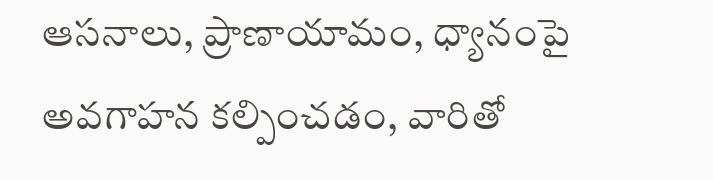ఆసనాలు, ప్రాణాయామం, ధ్యానంపై అవగాహన కల్పించడం, వారితో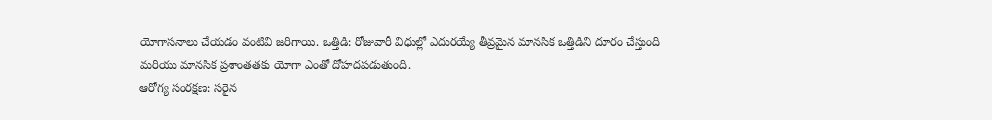యోగాసనాలు చేయడం వంటివి జరిగాయి. ఒత్తిడి: రోజువారీ విధుల్లో ఎదురయ్యే తీవ్రమైన మానసిక ఒత్తిడిని దూరం చేస్తుంది మరియు మానసిక ప్రశాంతతకు యోగా ఎంతో దోహదపడుతుంది.
ఆరోగ్య సంరక్షణ: సరైన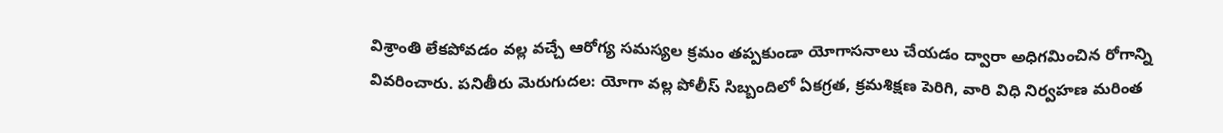విశ్రాంతి లేకపోవడం వల్ల వచ్చే ఆరోగ్య సమస్యల క్రమం తప్పకుండా యోగాసనాలు చేయడం ద్వారా అధిగమించిన రోగాన్ని వివరించారు. పనితీరు మెరుగుదల: యోగా వల్ల పోలీస్ సిబ్బందిలో ఏకగ్రత, క్రమశిక్షణ పెరిగి, వారి విధి నిర్వహణ మరింత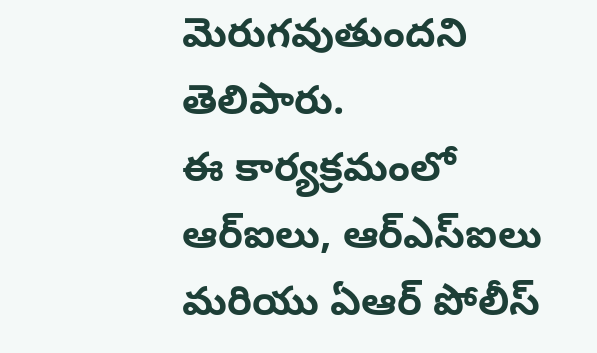మెరుగవుతుందని తెలిపారు.
ఈ కార్యక్రమంలో ఆర్ఐలు, ఆర్ఎస్ఐలు మరియు ఏఆర్ పోలీస్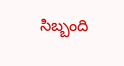సిబ్బంది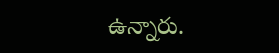ఉన్నారు.